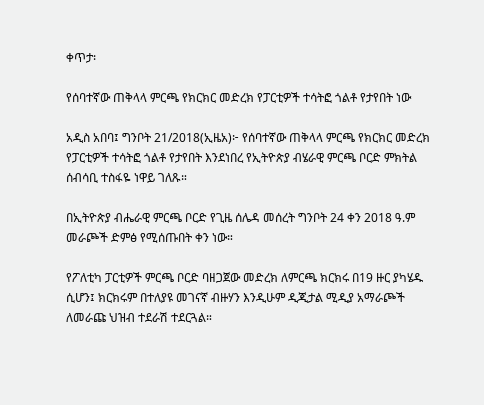ቀጥታ፡

የሰባተኛው ጠቅላላ ምርጫ የክርክር መድረክ የፓርቲዎች ተሳትፎ ጎልቶ የታየበት ነው

አዲስ አበባ፤ ግንቦት 21/2018(ኢዜአ)፦ የሰባተኛው ጠቅላላ ምርጫ የክርክር መድረክ የፓርቲዎች ተሳትፎ ጎልቶ የታየበት እንደነበረ የኢትዮጵያ ብሄራዊ ምርጫ ቦርድ ምክትል ሰብሳቢ ተስፋዬ ነዋይ ገለጹ።

በኢትዮጵያ ብሔራዊ ምርጫ ቦርድ የጊዜ ሰሌዳ መሰረት ግንቦት 24 ቀን 2018 ዓ.ም መራጮች ድምፅ የሚሰጡበት ቀን ነው።

የፖለቲካ ፓርቲዎች ምርጫ ቦርድ ባዘጋጀው መድረክ ለምርጫ ክርክሩ በ19 ዙር ያካሄዱ ሲሆን፤ ክርክሩም በተለያዩ መገናኛ ብዙሃን እንዲሁም ዲጂታል ሚዲያ አማራጮች ለመራጩ ህዝብ ተደራሽ ተደርጓል።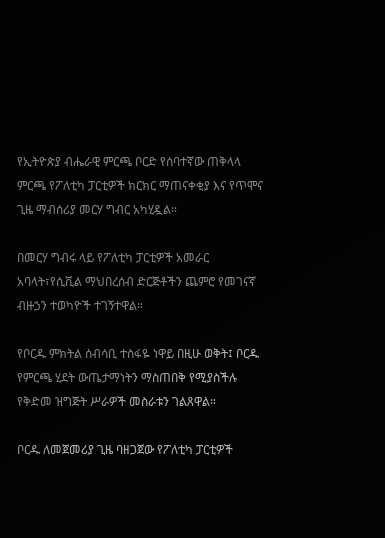የኢትዮጵያ ብሔራዊ ምርጫ ቦርድ የሰባተኛው ጠቅላላ ምርጫ የፖለቲካ ፓርቲዎች ክርክር ማጠናቀቂያ እና የጥሞና ጊዜ ማብሰሪያ መርሃ ግብር አካሂዷል።

በመርሃ ግብሩ ላይ የፖለቲካ ፓርቲዎች አመራር አባላት፣የሲቪል ማህበረሰብ ድርጅቶችን ጨምሮ የመገናኛ ብዙኃን ተወካዮች ተገኝተዋል።

የቦርዱ ምክትል ሰብሳቢ ተስፋዬ ነዋይ በዚሁ ወቅት፤ ቦርዱ የምርጫ ሂደት ውጤታማነትን ማስጠበቅ የሚያስችሉ የቅድመ ዝግጅት ሥራዎች መስራቱን ገልጸዋል።

ቦርዱ ለመጀመሪያ ጊዜ ባዘጋጀው የፖለቲካ ፓርቲዎች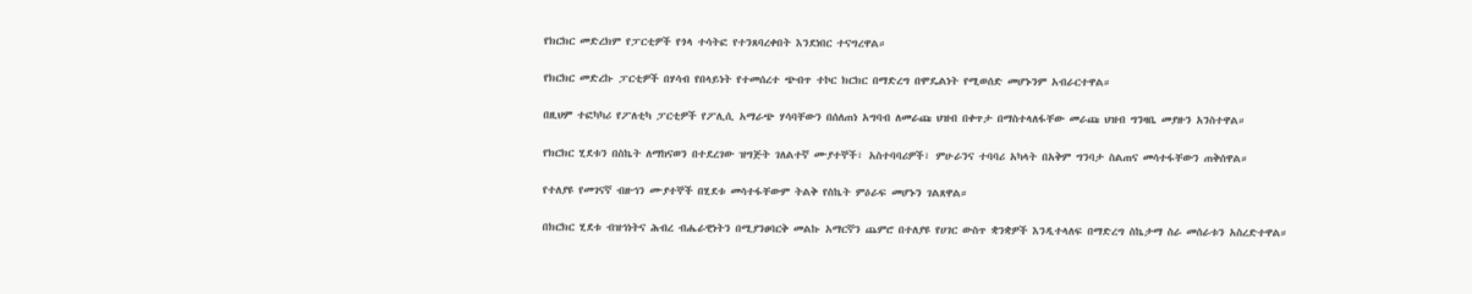የክርክር መድረክም የፓርቲዎች የጎላ ተሳትፎ የተንጸባረቀበት እንደነበር ተናግረዋል።

የክርክር መድረኩ ፓርቲዎች በሃሳብ የበላይነት የተመሰረተ ጭብጥ ተኮር ክርክር በማድረግ በሞዴልነት የሚወሰድ መሆኑንም አብራርተዋል።

በዚህም ተፎካካሪ የፖለቲካ ፓርቲዎች የፖሊሲ አማራጭ ሃሳባቸውን በሰለጠነ አግባብ ለመራጩ ህዝብ በቀጥታ በማስተላለፋቸው መራጩ ህዝብ ግንዛቤ መያዙን አንስተዋል።

የክርክር ሂደቱን በስኬት ለማከናወን በተደረገው ዝግጅት ገለልተኛ ሙያተኞች፣ አስተባባሪዎች፣ ምሁራንና ተባባሪ አካላት በአቅም ግንባታ ስልጠና መሳተፋቸውን ጠቅሰዋል።

የተለያዩ የመገናኛ ብዙኅን ሙያተኞች በሂደቱ መሳተፋቸውም ትልቅ የስኬት ምዕራፍ መሆኑን ገልጸዋል።

በክርክር ሂደቱ ብዝኅነትና ሕብረ ብሔራዊነትን በሚያንፀባርቅ መልኩ አማርኛን ጨምሮ በተለያዩ የሀገር ውስጥ ቋንቋዎች እንዲተላለፍ በማድረግ ስኬታማ ስራ መሰራቱን አስረድተዋል።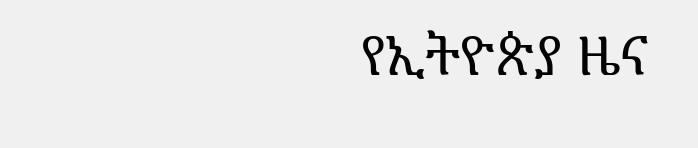የኢትዮጵያ ዜና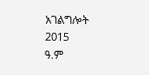አገልግሎት
2015
ዓ.ም